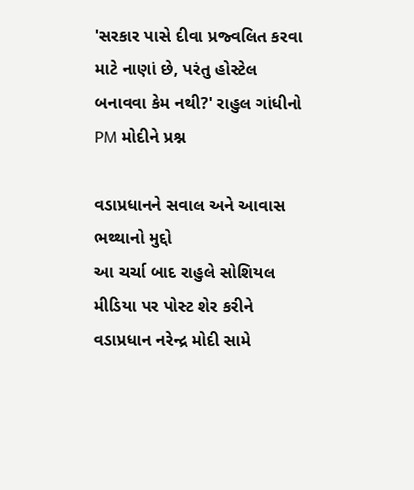'સરકાર પાસે દીવા પ્રજ્વલિત કરવા માટે નાણાં છે, પરંતુ હોસ્ટેલ બનાવવા કેમ નથી?' રાહુલ ગાંધીનો PM મોદીને પ્રશ્ન

વડાપ્રધાનને સવાલ અને આવાસ ભથ્થાનો મુદ્દો
આ ચર્ચા બાદ રાહુલે સોશિયલ મીડિયા પર પોસ્ટ શેર કરીને વડાપ્રધાન નરેન્દ્ર મોદી સામે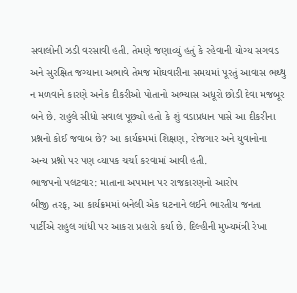સવાલોની ઝડી વરસાવી હતી. તેમણે જણાવ્યું હતું કે રહેવાની યોગ્ય સગવડ અને સુરક્ષિત જગ્યાના અભાવે તેમજ મોંઘવારીના સમયમાં પૂરતું આવાસ ભથ્થુ ન મળવાને કારણે અનેક દીકરીઓ પોતાનો અભ્યાસ અધૂરો છોડી દેવા મજબૂર બને છે. રાહુલે સીધો સવાલ પૂછ્યો હતો કે શું વડાપ્રધાન પાસે આ દીકરીના પ્રશ્નનો કોઈ જવાબ છે? આ કાર્યક્રમમાં શિક્ષણ, રોજગાર અને યુવાનોના અન્ય પ્રશ્નો પર પણ વ્યાપક ચર્ચા કરવામાં આવી હતી.
ભાજપનો પલટવાર: માતાના અપમાન પર રાજકારણનો આરોપ
બીજી તરફ, આ કાર્યક્રમમાં બનેલી એક ઘટનાને લઈને ભારતીય જનતા પાર્ટીએ રાહુલ ગાંધી પર આકરા પ્રહારો કર્યા છે. દિલ્હીની મુખ્યમંત્રી રેખા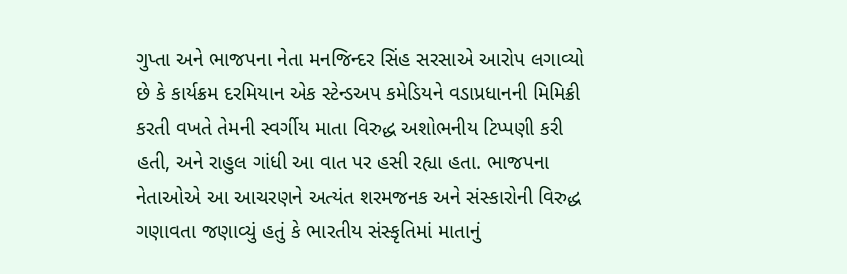ગુપ્તા અને ભાજપના નેતા મનજિન્દર સિંહ સરસાએ આરોપ લગાવ્યો છે કે કાર્યક્રમ દરમિયાન એક સ્ટેન્ડઅપ કમેડિયને વડાપ્રધાનની મિમિક્રી કરતી વખતે તેમની સ્વર્ગીય માતા વિરુદ્ધ અશોભનીય ટિપ્પણી કરી હતી, અને રાહુલ ગાંધી આ વાત પર હસી રહ્યા હતા. ભાજપના નેતાઓએ આ આચરણને અત્યંત શરમજનક અને સંસ્કારોની વિરુદ્ધ ગણાવતા જણાવ્યું હતું કે ભારતીય સંસ્કૃતિમાં માતાનું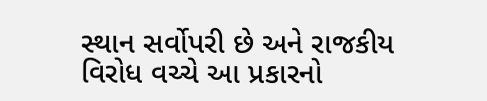સ્થાન સર્વોપરી છે અને રાજકીય વિરોધ વચ્ચે આ પ્રકારનો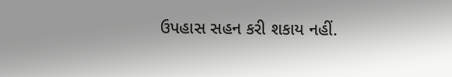ઉપહાસ સહન કરી શકાય નહીં.